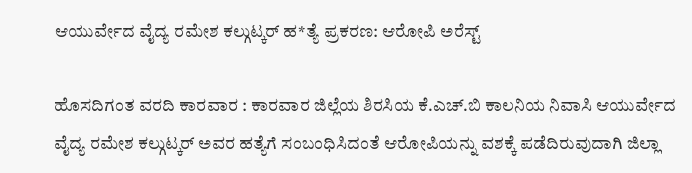ಆಯುರ್ವೇದ ವೈದ್ಯ ರಮೇಶ ಕಲ್ಗುಟ್ಕರ್ ಹ*ತ್ಯೆ ಪ್ರಕರಣ: ಆರೋಪಿ ಅರೆಸ್ಟ್

ಹೊಸದಿಗಂತ ವರದಿ ಕಾರವಾರ : ಕಾರವಾರ ಜಿಲ್ಲೆಯ ಶಿರಸಿಯ ಕೆ.ಎಚ್.ಬಿ ಕಾಲನಿಯ ನಿವಾಸಿ ಆಯುರ್ವೇದ ವೈದ್ಯ ರಮೇಶ ಕಲ್ಗುಟ್ಕರ್ ಅವರ ಹತ್ಯೆಗೆ ಸಂಬಂಧಿಸಿದಂತೆ ಆರೋಪಿಯನ್ನು ವಶಕ್ಕೆ ಪಡೆದಿರುವುದಾಗಿ ಜಿಲ್ಲಾ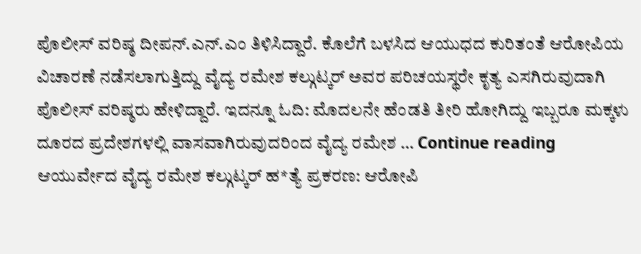ಪೊಲೀಸ್ ವರಿಷ್ಠ ದೀಪನ್.ಎನ್.ಎಂ ತಿಳಿಸಿದ್ದಾರೆ. ಕೊಲೆಗೆ ಬಳಸಿದ ಆಯುಧದ ಕುರಿತಂತೆ ಆರೋಪಿಯ ವಿಚಾರಣೆ ನಡೆಸಲಾಗುತ್ತಿದ್ದು ವೈದ್ಯ ರಮೇಶ ಕಲ್ಗುಟ್ಕರ್ ಅವರ ಪರಿಚಯಸ್ಥರೇ ಕೃತ್ಯ ಎಸಗಿರುವುದಾಗಿ ಪೊಲೀಸ್ ವರಿಷ್ಠರು ಹೇಳಿದ್ದಾರೆ. ಇದನ್ನೂ ಓದಿ: ಮೊದಲನೇ ಹೆಂಡತಿ ತೀರಿ ಹೋಗಿದ್ದು ಇಬ್ಬರೂ ಮಕ್ಕಳು ದೂರದ ಪ್ರದೇಶಗಳಲ್ಲಿ ವಾಸವಾಗಿರುವುದರಿಂದ ವೈದ್ಯ ರಮೇಶ … Continue reading ಆಯುರ್ವೇದ ವೈದ್ಯ ರಮೇಶ ಕಲ್ಗುಟ್ಕರ್ ಹ*ತ್ಯೆ ಪ್ರಕರಣ: ಆರೋಪಿ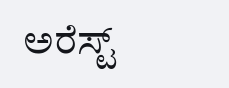ಅರೆಸ್ಟ್